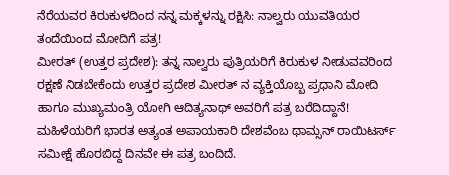ನೆರೆಯವರ ಕಿರುಕುಳದಿಂದ ನನ್ನ ಮಕ್ಕಳನ್ನು ರಕ್ಷಿಸಿ: ನಾಲ್ವರು ಯುವತಿಯರ ತಂದೆಯಿಂದ ಮೋದಿಗೆ ಪತ್ರ!
ಮೀರತ್ (ಉತ್ತರ ಪ್ರದೇಶ): ತನ್ನ ನಾಲ್ವರು ಪುತ್ರಿಯರಿಗೆ ಕಿರುಕುಳ ನೀಡುವವರಿಂದ ರಕ್ಷಣೆ ನಿಡಬೇಕೆಂದು ಉತ್ತರ ಪ್ರದೇಶ ಮೀರತ್ ನ ವ್ಯಕ್ತಿಯೊಬ್ಬ ಪ್ರಧಾನಿ ಮೋದಿ ಹಾಗೂ ಮುಖ್ಯಮಂತ್ರಿ ಯೋಗಿ ಆದಿತ್ಯನಾಥ್ ಅವರಿಗೆ ಪತ್ರ ಬರೆದಿದ್ದಾನೆ!
ಮಹಿಳೆಯರಿಗೆ ಭಾರತ ಅತ್ಯಂತ ಅಪಾಯಕಾರಿ ದೇಶವೆಂಬ ಥಾಮ್ಸನ್ ರಾಯಿಟರ್ಸ್ ಸಮೀಕ್ಷೆ ಹೊರಬಿದ್ದ ದಿನವೇ ಈ ಪತ್ರ ಬಂದಿದೆ.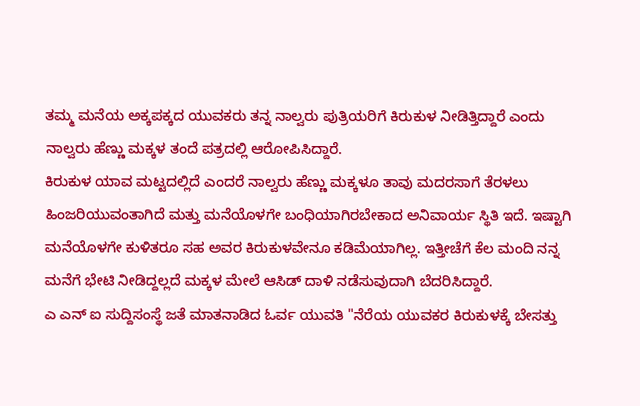ತಮ್ಮ ಮನೆಯ ಅಕ್ಕಪಕ್ಕದ ಯುವಕರು ತನ್ನ ನಾಲ್ವರು ಪುತ್ರಿಯರಿಗೆ ಕಿರುಕುಳ ನೀಡಿತ್ತಿದ್ದಾರೆ ಎಂದು ನಾಲ್ವರು ಹೆಣ್ಣು ಮಕ್ಕಳ ತಂದೆ ಪತ್ರದಲ್ಲಿ ಆರೋಪಿಸಿದ್ದಾರೆ.
ಕಿರುಕುಳ ಯಾವ ಮಟ್ಟದಲ್ಲಿದೆ ಎಂದರೆ ನಾಲ್ವರು ಹೆಣ್ಣು ಮಕ್ಕಳೂ ತಾವು ಮದರಸಾಗೆ ತೆರಳಲು ಹಿಂಜರಿಯುವಂತಾಗಿದೆ ಮತ್ತು ಮನೆಯೊಳಗೇ ಬಂಧಿಯಾಗಿರಬೇಕಾದ ಅನಿವಾರ್ಯ ಸ್ಥಿತಿ ಇದೆ. ಇಷ್ಟಾಗಿ ಮನೆಯೊಳಗೇ ಕುಳಿತರೂ ಸಹ ಅವರ ಕಿರುಕುಳವೇನೂ ಕಡಿಮೆಯಾಗಿಲ್ಲ. ಇತ್ತೀಚೆಗೆ ಕೆಲ ಮಂದಿ ನನ್ನ ಮನೆಗೆ ಭೇಟಿ ನೀಡಿದ್ದಲ್ಲದೆ ಮಕ್ಕಳ ಮೇಲೆ ಆಸಿಡ್ ದಾಳಿ ನಡೆಸುವುದಾಗಿ ಬೆದರಿಸಿದ್ದಾರೆ.
ಎ ಎನ್ ಐ ಸುದ್ದಿಸಂಸ್ಥೆ ಜತೆ ಮಾತನಾಡಿದ ಓರ್ವ ಯುವತಿ "ನೆರೆಯ ಯುವಕರ ಕಿರುಕುಳಕ್ಕೆ ಬೇಸತ್ತು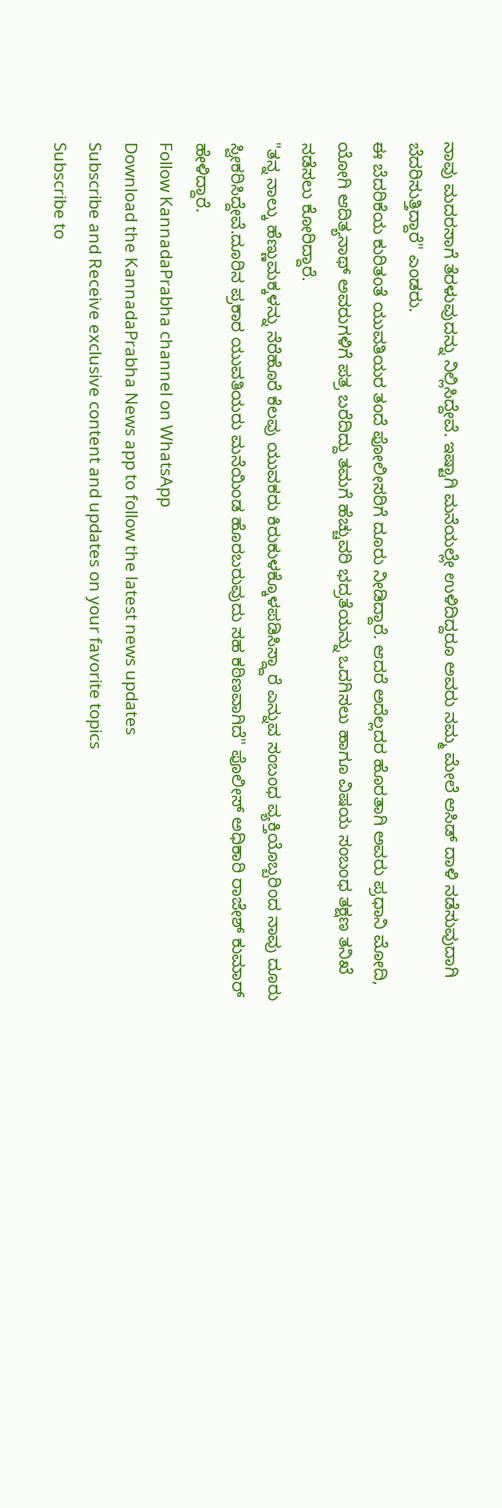ನಾವು ಮದರಸಾಗೆ ತೆರಳುವುದನ್ನು ನಿಲ್ಲಿಸಿದ್ದೇವೆ. ಇಷ್ಟಾಗಿ ಮನೆಯಲ್ಲೇ ಉಳಿದಿದ್ದರೂ ಅವರು ನಮ್ಮ ಮೇಲೆ ಆಸಿಡ್ ದಾಳಿ ನಡೆಸುವುದಾಗಿ ಬೆದರಿಸುತ್ತಿದ್ದಾರೆ" ಎಂಡರು.
ಈ ಬೆದರಿಕೆಯ ಕುರಿತಂತೆ ಯುವತಿಯರ ತಂದೆ ಪೋಲೀಸರಿಗೆ ದೂರು ನೀಡಿದ್ದಾರೆ. ಆದರೆ ಅದೆಲ್ಲದರ ಹೊರತಾಗಿ ಅವರು ಪ್ರಧಾನಿ ಮೋದಿ, ಯೋಗಿ ಆದಿತ್ಯನಾಥ್ ಅವರುಗಳಿಗೆ ಪತ್ರ ಬರೆದಿದ್ದು ತಮಗೆ ಹೆಚ್ಚುವರಿ ಭದ್ರತೆಯನ್ನು ಒದಗಿಸಲು ಹಾಗೂ ವಿಷಯ ಸಂಬಂಧ ತಕ್ಷಣ ತನಿಖೆ ನಡೆಸಲು ಕೋರಿದ್ದಾರೆ.
"ತನ್ನ ನಾಲ್ಕು ಹೆಣ್ಣುಮಕ್ಕಳನ್ನು ನೆರೆಹೊರೆ ಕೆಲವು ಯುವಕರು ಕಿರುಕುಳಕ್ಕೊಳಪಡಿಸಿಸ್ದ್ದಾರೆ ಎನ್ನುವ ಸಂಬಂಧ ವ್ಯಕ್ತಿಯೊಬ್ಬರಿಂದ ನಾವು ದೂರು ಸ್ವೀಕರಿಸಿದ್ದೇವೆ.ದೂರಿನ ಪ್ರಕಾರ ಯುವತಿಯರು ಮನೆಯಿಂಡ ಹೊರಬರುವುದು ಸಹ ಕಠಿಣವಾಗಿದೆ" ಪೊಲೀಸ್ ಅಧಿಕಾರಿ ರಾಜೇಶ್ ಕುಮಾರ್ ಹೇಳಿದ್ದಾರೆ.
Follow KannadaPrabha channel on WhatsApp
Download the KannadaPrabha News app to follow the latest news updates
Subscribe and Receive exclusive content and updates on your favorite topics
Subscribe to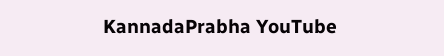KannadaPrabha YouTube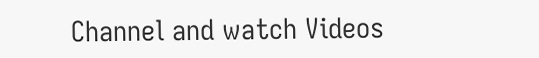Channel and watch Videos